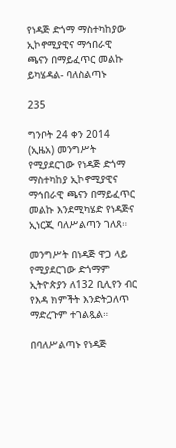የነዳጅ ድጎማ ማስተካከያው ኢኮኖሚያዊና ማኅበራዊ ጫናን በማይፈጥር መልኩ ይካሄዳል- ባለስልጣኑ

235

ግንቦት 24 ቀን 2014 (ኢዜአ) መንግሥት የሚያደርገው የነዳጅ ድጎማ ማስተካከያ ኢኮኖሚያዊና ማኅበራዊ ጫናን በማይፈጥር መልኩ እንደሚካሄድ የነዳጅና ኢነርጂ ባለሥልጣን ገለጸ።

መንግሥት በነዳጅ ዋጋ ላይ የሚያደርገው ድጎማም ኢትዮጵያን ለ132 ቢሊየን ብር የእዳ ክምችት እንድትጋለጥ ማድረጉም ተገልጿል።

በባለሥልጣኑ የነዳጅ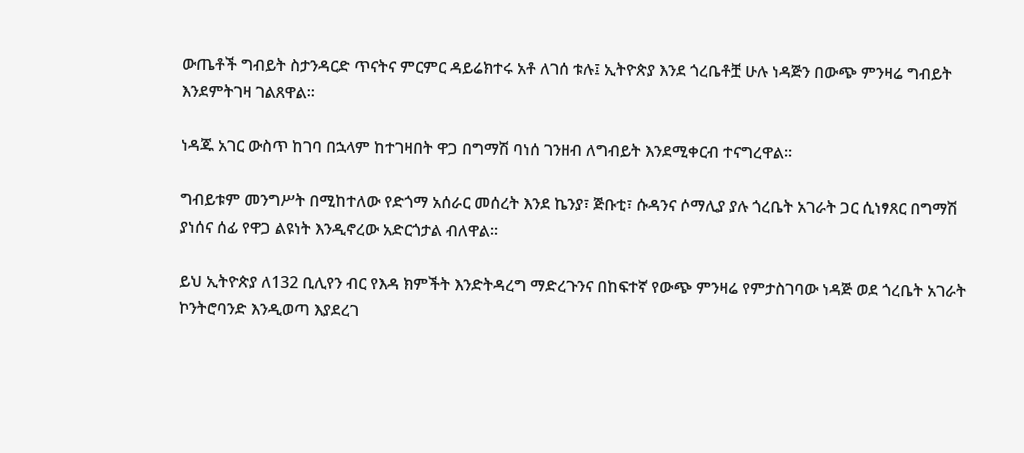ውጤቶች ግብይት ስታንዳርድ ጥናትና ምርምር ዳይሬክተሩ አቶ ለገሰ ቱሉ፤ ኢትዮጵያ እንደ ጎረቤቶቿ ሁሉ ነዳጅን በውጭ ምንዛሬ ግብይት እንደምትገዛ ገልጸዋል።

ነዳጁ አገር ውስጥ ከገባ በኋላም ከተገዛበት ዋጋ በግማሽ ባነሰ ገንዘብ ለግብይት እንደሚቀርብ ተናግረዋል።

ግብይቱም መንግሥት በሚከተለው የድጎማ አሰራር መሰረት እንደ ኬንያ፣ ጅቡቲ፣ ሱዳንና ሶማሊያ ያሉ ጎረቤት አገራት ጋር ሲነፃጸር በግማሽ ያነሰና ሰፊ የዋጋ ልዩነት እንዲኖረው አድርጎታል ብለዋል።

ይህ ኢትዮጵያ ለ132 ቢሊየን ብር የእዳ ክምችት እንድትዳረግ ማድረጉንና በከፍተኛ የውጭ ምንዛሬ የምታስገባው ነዳጅ ወደ ጎረቤት አገራት ኮንትሮባንድ እንዲወጣ እያደረገ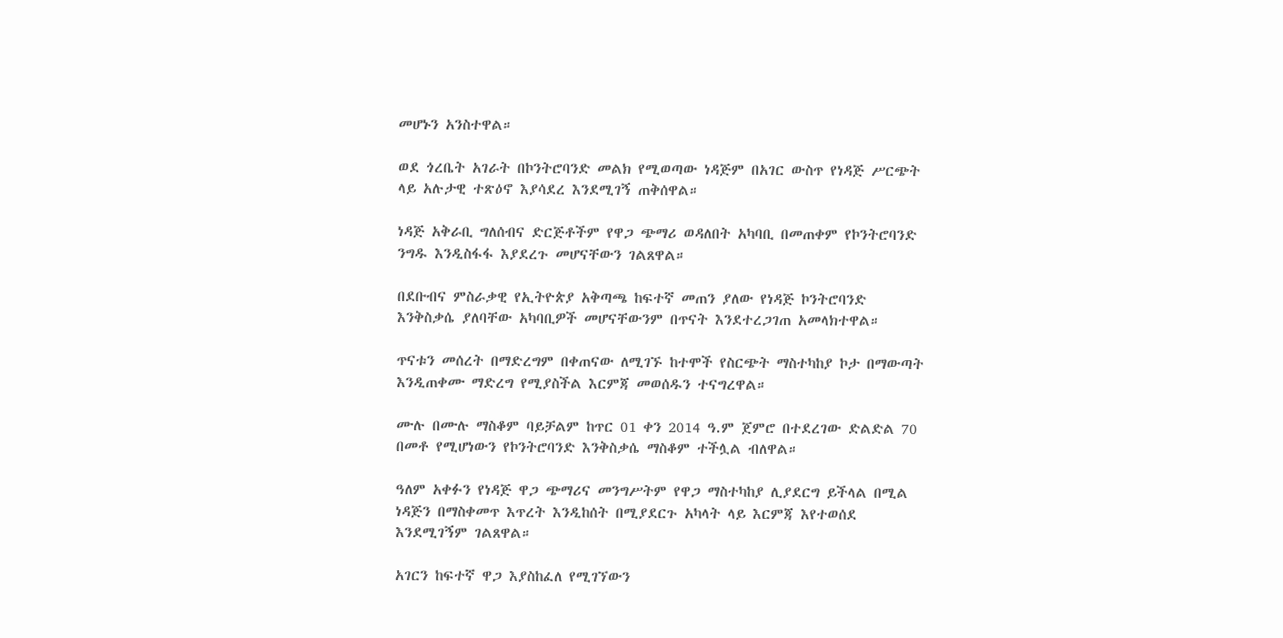መሆኑን አንስተዋል።

ወደ ጎረቤት አገራት በኮንትሮባንድ መልክ የሚወጣው ነዳጅም በአገር ውስጥ የነዳጅ ሥርጭት ላይ አሉታዊ ተጽዕኖ እያሳደረ እንደሚገኝ ጠቅሰዋል።

ነዳጅ አቅራቢ ግለሰብና ድርጅቶችም የዋጋ ጭማሪ ወዳለበት አካባቢ በመጠቀም የኮንትሮባንድ ንግዱ እንዲስፋፋ እያደረጉ መሆናቸውን ገልጸዋል።

በደቡብና ምስራቃዊ የኢትዮጵያ አቅጣጫ ከፍተኛ መጠን ያለው የነዳጅ ኮንትሮባንድ እንቅስቃሴ ያለባቸው አካባቢዎች መሆናቸውንም በጥናት እንደተረጋገጠ አመላክተዋል።

ጥናቱን መሰረት በማድረግም በቀጠናው ለሚገኙ ከተሞች የስርጭት ማስተካከያ ኮታ በማውጣት እንዲጠቀሙ ማድረግ የሚያስችል እርምጃ መወሰዱን ተናግረዋል።

ሙሉ በሙሉ ማስቆም ባይቻልም ከጥር 01 ቀን 2014 ዓ.ም ጀምሮ በተደረገው ድልድል 70 በመቶ የሚሆነውን የኮንትሮባንድ እንቅስቃሴ ማስቆም ተችሏል ብለዋል።

ዓለም አቀፉን የነዳጅ ዋጋ ጭማሪና መንግሥትም የዋጋ ማስተካከያ ሊያደርግ ይችላል በሚል ነዳጅን በማስቀመጥ እጥረት እንዲከሰት በሚያደርጉ አካላት ላይ እርምጃ እየተወሰደ እንደሚገኝም ገልጸዋል።

አገርን ከፍተኛ ዋጋ እያስከፈለ የሚገኘውን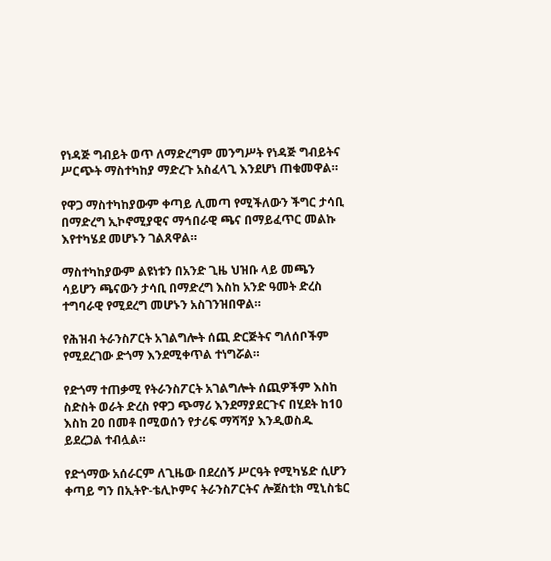የነዳጅ ግብይት ወጥ ለማድረግም መንግሥት የነዳጅ ግብይትና ሥርጭት ማስተካከያ ማድረጉ አስፈላጊ እንደሆነ ጠቁመዋል።

የዋጋ ማስተካከያውም ቀጣይ ሊመጣ የሚችለውን ችግር ታሳቢ በማድረግ ኢኮኖሚያዊና ማኅበራዊ ጫና በማይፈጥር መልኩ እየተካሄደ መሆኑን ገልጸዋል።

ማስተካከያውም ልዩነቱን በአንድ ጊዜ ህዝቡ ላይ መጫን ሳይሆን ጫናውን ታሳቢ በማድረግ እስከ አንድ ዓመት ድረስ ተግባራዊ የሚደረግ መሆኑን አስገንዝበዋል።

የሕዝብ ትራንስፖርት አገልግሎት ሰጪ ድርጅትና ግለሰቦችም የሚደረገው ድጎማ እንደሚቀጥል ተነግሯል።

የድጎማ ተጠቃሚ የትራንስፖርት አገልግሎት ሰጪዎችም እስከ ስድስት ወራት ድረስ የዋጋ ጭማሪ እንደማያደርጉና በሂደት ከ10 እስከ 20 በመቶ በሚወሰን የታሪፍ ማሻሻያ እንዲወስዱ ይደረጋል ተብሏል።

የድጎማው አሰራርም ለጊዜው በደረሰኝ ሥርዓት የሚካሄድ ሲሆን ቀጣይ ግን በኢትዮ-ቴሊኮምና ትራንስፖርትና ሎጀስቲክ ሚኒስቴር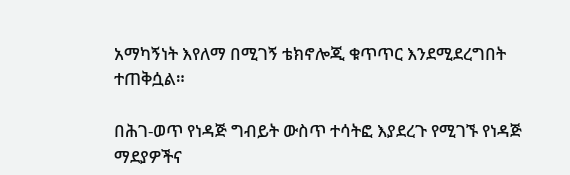አማካኝነት እየለማ በሚገኝ ቴክኖሎጂ ቁጥጥር እንደሚደረግበት ተጠቅሷል።

በሕገ-ወጥ የነዳጅ ግብይት ውስጥ ተሳትፎ እያደረጉ የሚገኙ የነዳጅ ማደያዎችና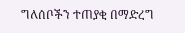ግለሰቦችን ተጠያቂ በማድረግ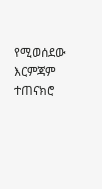የሚወሰደው እርምጃም ተጠናክሮ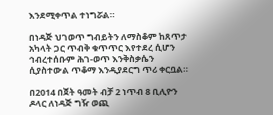እንደሚቀጥል ተነግሯል።

በነዳጅ ህገወጥ ግብይትን ለማስቆም ከጸጥታ አካላት ጋር ጥብቅ ቁጥጥር እየተደረ ሲሆን ኅብረተሰቡም ሕገ-ወጥ እንቅስቃሴን ሲያስተውል ጥቆማ እንዲያደርግ ጥሪ ቀርቧል።

በ2014 በጀት ዓመት ብቻ 2 ነጥብ 8 ቢሊዮን ዶላር ለነዳጅ ግዥ ወጪ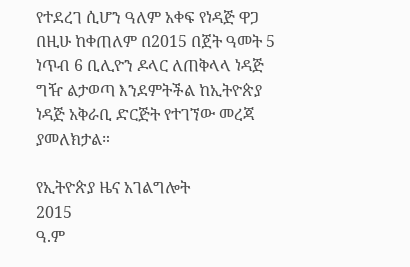የተደረገ ሲሆን ዓለም አቀፍ የነዳጅ ዋጋ በዚሁ ከቀጠለም በ2015 በጀት ዓመት 5 ነጥብ 6 ቢሊዮን ዶላር ለጠቅላላ ነዳጅ ግዥ ልታወጣ እንደምትችል ከኢትዮጵያ ነዳጅ አቅራቢ ድርጅት የተገኘው መረጃ ያመለክታል።

የኢትዮጵያ ዜና አገልግሎት
2015
ዓ.ም